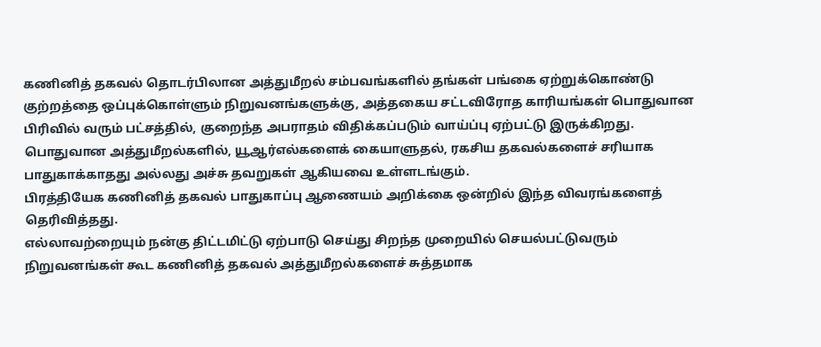கணினித் தகவல் தொடர்பிலான அத்துமீறல் சம்பவங்களில் தங்கள் பங்கை ஏற்றுக்கொண்டு குற்றத்தை ஒப்புக்கொள்ளும் நிறுவனங்களுக்கு, அத்தகைய சட்டவிரோத காரியங்கள் பொதுவான பிரிவில் வரும் பட்சத்தில், குறைந்த அபராதம் விதிக்கப்படும் வாய்ப்பு ஏற்பட்டு இருக்கிறது.
பொதுவான அத்துமீறல்களில், யூஆர்எல்களைக் கையாளுதல், ரகசிய தகவல்களைச் சரியாக பாதுகாக்காதது அல்லது அச்சு தவறுகள் ஆகியவை உள்ளடங்கும்.
பிரத்தியேக கணினித் தகவல் பாதுகாப்பு ஆணையம் அறிக்கை ஒன்றில் இந்த விவரங்களைத் தெரிவித்தது.
எல்லாவற்றையும் நன்கு திட்டமிட்டு ஏற்பாடு செய்து சிறந்த முறையில் செயல்பட்டுவரும் நிறுவனங்கள் கூட கணினித் தகவல் அத்துமீறல்களைச் சுத்தமாக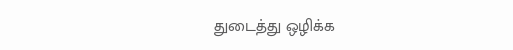துடைத்து ஒழிக்க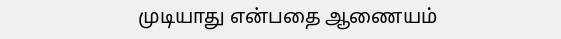முடியாது என்பதை ஆணையம்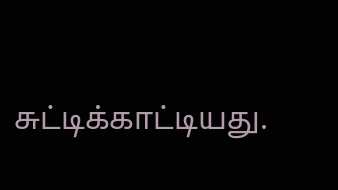சுட்டிக்காட்டியது.